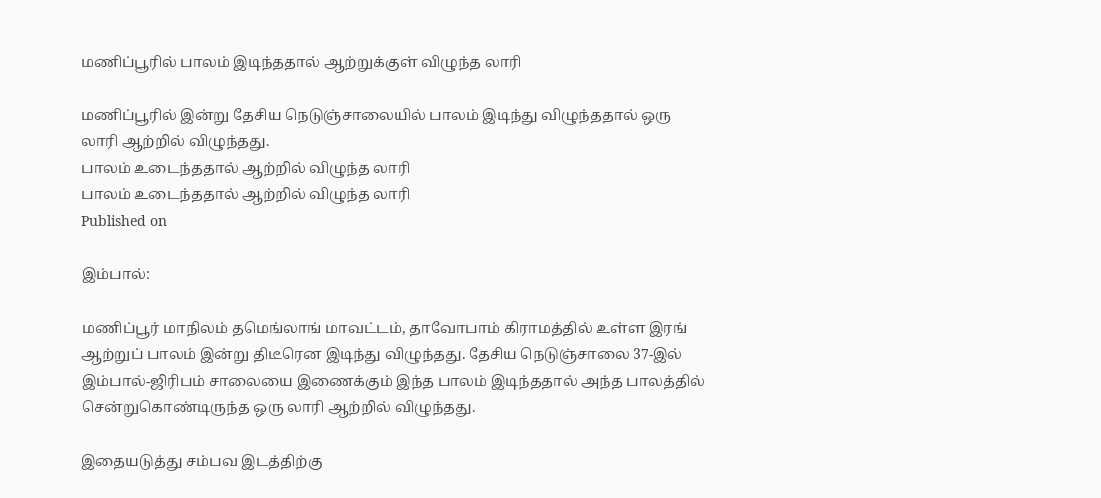மணிப்பூரில் பாலம் இடிந்ததால் ஆற்றுக்குள் விழுந்த லாரி

மணிப்பூரில் இன்று தேசிய நெடுஞ்சாலையில் பாலம் இடிந்து விழுந்ததால் ஒரு லாரி ஆற்றில் விழுந்தது.
பாலம் உடைந்ததால் ஆற்றில் விழுந்த லாரி
பாலம் உடைந்ததால் ஆற்றில் விழுந்த லாரி
Published on

இம்பால்:

மணிப்பூர் மாநிலம் தமெங்லாங் மாவட்டம், தாவோபாம் கிராமத்தில் உள்ள இரங் ஆற்றுப் பாலம் இன்று திடீரென இடிந்து விழுந்தது. தேசிய நெடுஞ்சாலை 37-இல் இம்பால்-ஜிரிபம் சாலையை இணைக்கும் இந்த பாலம் இடிந்ததால் அந்த பாலத்தில் சென்றுகொண்டிருந்த ஒரு லாரி ஆற்றில் விழுந்தது.

இதையடுத்து சம்பவ இடத்திற்கு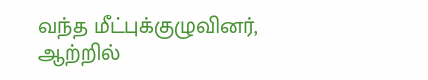வந்த மீட்புக்குழுவினர், ஆற்றில்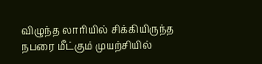விழுந்த லாரியில் சிக்கியிருந்த நபரை மீட்கும் முயற்சியில்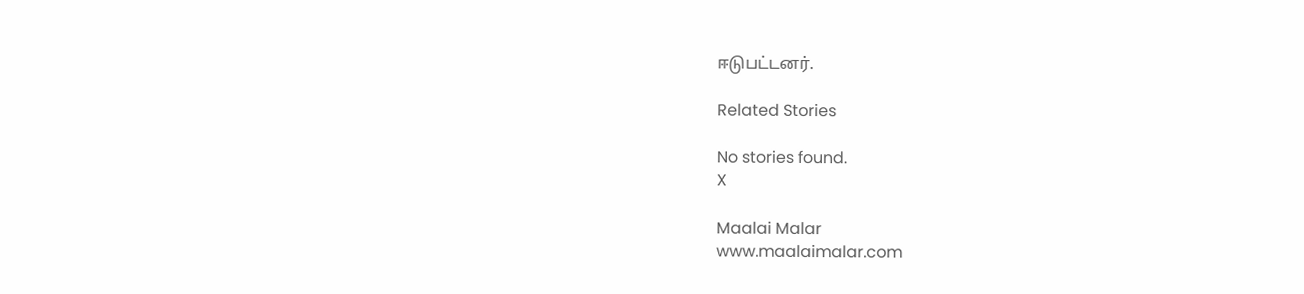ஈடுபட்டனர்.

Related Stories

No stories found.
X

Maalai Malar
www.maalaimalar.com